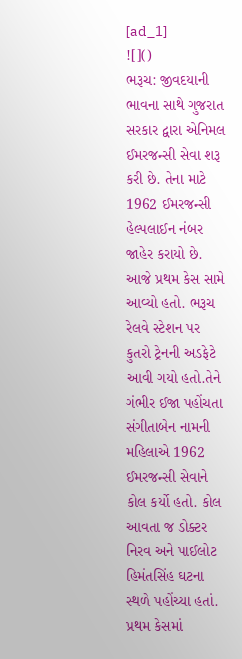[ad_1]
![]()
ભરૂચ: જીવદયાની ભાવના સાથે ગુજરાત સરકાર દ્વારા એનિમલ ઈમરજન્સી સેવા શરૂ કરી છે. તેના માટે 1962 ઈમરજન્સી હેલ્પલાઈન નંબર જાહેર કરાયો છે. આજે પ્રથમ કેસ સામે આવ્યો હતો. ભરૂચ રેલવે સ્ટેશન પર કુતરો ટ્રેનની અડફેટે આવી ગયો હતો.તેને ગંભીર ઈજા પહોંચતા સંગીતાબેન નામની મહિલાએ 1962 ઈમરજન્સી સેવાને કોલ કર્યો હતો. કોલ આવતા જ ડોક્ટર નિરવ અને પાઈલોટ હિમંતસિંહ ઘટના સ્થળે પહોંચ્યા હતાં. પ્રથમ કેસમાં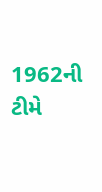1962ની ટીમે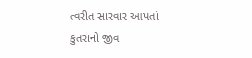ત્વરીત સારવાર આપતાં કુતરાનો જીવ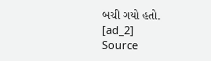બચી ગયો હતો.
[ad_2]
Source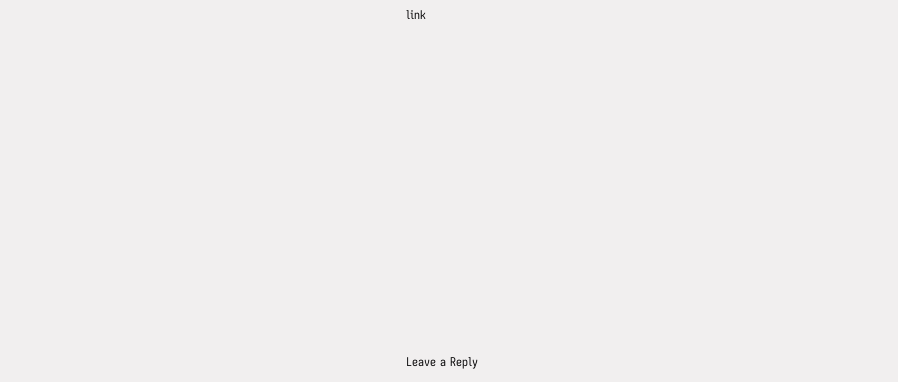link













Leave a Reply